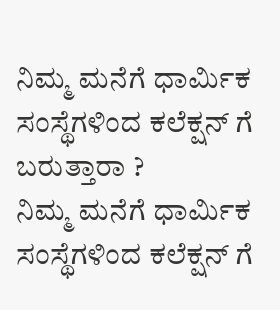ನಿಮ್ಮ ಮನೆಗೆ ಧಾರ್ಮಿಕ ಸಂಸ್ಥೆಗಳಿಂದ ಕಲೆಕ್ಷನ್ ಗೆ ಬರುತ್ತಾರಾ ?
ನಿಮ್ಮ ಮನೆಗೆ ಧಾರ್ಮಿಕ ಸಂಸ್ಥೆಗಳಿಂದ ಕಲೆಕ್ಷನ್ ಗೆ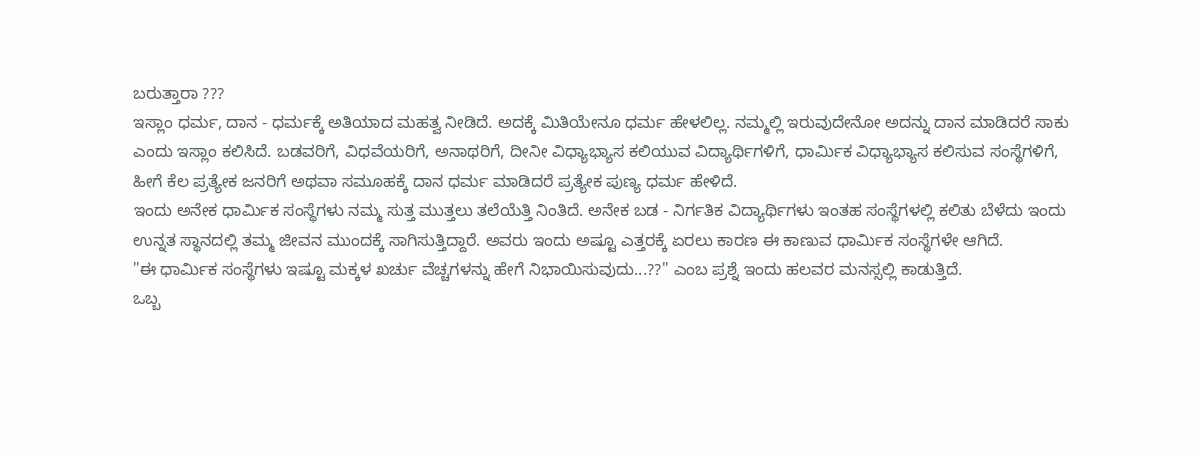ಬರುತ್ತಾರಾ ???
ಇಸ್ಲಾಂ ಧರ್ಮ, ದಾನ - ಧರ್ಮಕ್ಕೆ ಅತಿಯಾದ ಮಹತ್ವ ನೀಡಿದೆ. ಅದಕ್ಕೆ ಮಿತಿಯೇನೂ ಧರ್ಮ ಹೇಳಲಿಲ್ಲ. ನಮ್ಮಲ್ಲಿ ಇರುವುದೇನೋ ಅದನ್ನು ದಾನ ಮಾಡಿದರೆ ಸಾಕು ಎಂದು ಇಸ್ಲಾಂ ಕಲಿಸಿದೆ. ಬಡವರಿಗೆ, ವಿಧವೆಯರಿಗೆ, ಅನಾಥರಿಗೆ, ದೀನೀ ವಿಧ್ಯಾಭ್ಯಾಸ ಕಲಿಯುವ ವಿದ್ಯಾರ್ಥಿಗಳಿಗೆ, ಧಾರ್ಮಿಕ ವಿಧ್ಯಾಭ್ಯಾಸ ಕಲಿಸುವ ಸಂಸ್ಥೆಗಳಿಗೆ, ಹೀಗೆ ಕೆಲ ಪ್ರತ್ಯೇಕ ಜನರಿಗೆ ಅಥವಾ ಸಮೂಹಕ್ಕೆ ದಾನ ಧರ್ಮ ಮಾಡಿದರೆ ಪ್ರತ್ಯೇಕ ಪುಣ್ಯ ಧರ್ಮ ಹೇಳಿದೆ.
ಇಂದು ಅನೇಕ ಧಾರ್ಮಿಕ ಸಂಸ್ಥೆಗಳು ನಮ್ಮ ಸುತ್ತ ಮುತ್ತಲು ತಲೆಯೆತ್ತಿ ನಿಂತಿದೆ. ಅನೇಕ ಬಡ - ನಿರ್ಗತಿಕ ವಿದ್ಯಾರ್ಥಿಗಳು ಇಂತಹ ಸಂಸ್ಥೆಗಳಲ್ಲಿ ಕಲಿತು ಬೆಳೆದು ಇಂದು ಉನ್ನತ ಸ್ಥಾನದಲ್ಲಿ ತಮ್ಮ ಜೀವನ ಮುಂದಕ್ಕೆ ಸಾಗಿಸುತ್ತಿದ್ದಾರೆ. ಅವರು ಇಂದು ಅಷ್ಟೂ ಎತ್ತರಕ್ಕೆ ಏರಲು ಕಾರಣ ಈ ಕಾಣುವ ಧಾರ್ಮಿಕ ಸಂಸ್ಥೆಗಳೇ ಆಗಿದೆ.
"ಈ ಧಾರ್ಮಿಕ ಸಂಸ್ಥೆಗಳು ಇಷ್ಟೂ ಮಕ್ಕಳ ಖರ್ಚು ವೆಚ್ಚಗಳನ್ನು ಹೇಗೆ ನಿಭಾಯಿಸುವುದು...??" ಎಂಬ ಪ್ರಶ್ನೆ ಇಂದು ಹಲವರ ಮನಸ್ಸಲ್ಲಿ ಕಾಡುತ್ತಿದೆ.
ಒಬ್ಬ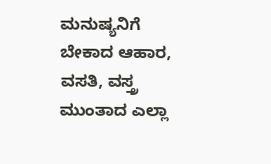ಮನುಷ್ಯನಿಗೆ ಬೇಕಾದ ಆಹಾರ, ವಸತಿ, ವಸ್ತ್ರ ಮುಂತಾದ ಎಲ್ಲಾ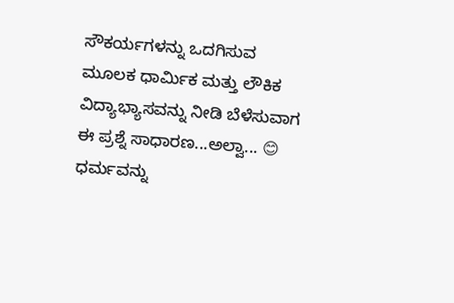ಸೌಕರ್ಯಗಳನ್ನು ಒದಗಿಸುವ ಮೂಲಕ ಧಾರ್ಮಿಕ ಮತ್ತು ಲೌಕಿಕ ವಿದ್ಯಾಭ್ಯಾಸವನ್ನು ನೀಡಿ ಬೆಳೆಸುವಾಗ ಈ ಪ್ರಶ್ನೆ ಸಾಧಾರಣ...ಅಲ್ವಾ... 😊
ಧರ್ಮವನ್ನು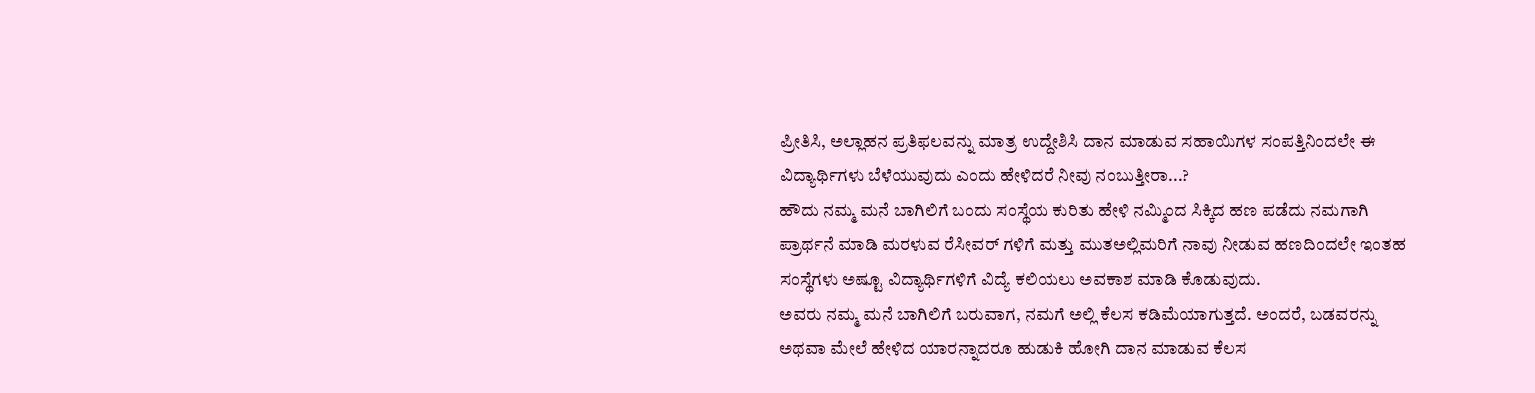ಪ್ರೀತಿಸಿ, ಅಲ್ಲಾಹನ ಪ್ರತಿಫಲವನ್ನು ಮಾತ್ರ ಉದ್ದೇಶಿಸಿ ದಾನ ಮಾಡುವ ಸಹಾಯಿಗಳ ಸಂಪತ್ತಿನಿಂದಲೇ ಈ ವಿದ್ಯಾರ್ಥಿಗಳು ಬೆಳೆಯುವುದು ಎಂದು ಹೇಳಿದರೆ ನೀವು ನಂಬುತ್ತೀರಾ...?
ಹೌದು ನಮ್ಮ ಮನೆ ಬಾಗಿಲಿಗೆ ಬಂದು ಸಂಸ್ಥೆಯ ಕುರಿತು ಹೇಳಿ ನಮ್ಮಿಂದ ಸಿಕ್ಕಿದ ಹಣ ಪಡೆದು ನಮಗಾಗಿ ಪ್ರಾರ್ಥನೆ ಮಾಡಿ ಮರಳುವ ರೆಸೀವರ್ ಗಳಿಗೆ ಮತ್ತು ಮುತಅಲ್ಲಿಮರಿಗೆ ನಾವು ನೀಡುವ ಹಣದಿಂದಲೇ ಇಂತಹ ಸಂಸ್ಥೆಗಳು ಅಷ್ಟೂ ವಿದ್ಯಾರ್ಥಿಗಳಿಗೆ ವಿದ್ಯೆ ಕಲಿಯಲು ಅವಕಾಶ ಮಾಡಿ ಕೊಡುವುದು.
ಅವರು ನಮ್ಮ ಮನೆ ಬಾಗಿಲಿಗೆ ಬರುವಾಗ, ನಮಗೆ ಅಲ್ಲಿ ಕೆಲಸ ಕಡಿಮೆಯಾಗುತ್ತದೆ. ಅಂದರೆ, ಬಡವರನ್ನು ಅಥವಾ ಮೇಲೆ ಹೇಳಿದ ಯಾರನ್ನಾದರೂ ಹುಡುಕಿ ಹೋಗಿ ದಾನ ಮಾಡುವ ಕೆಲಸ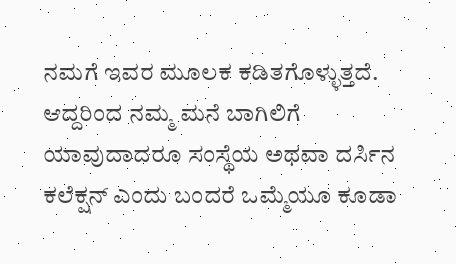ನಮಗೆ ಇವರ ಮೂಲಕ ಕಡಿತಗೊಳ್ಳುತ್ತದೆ.
ಆದ್ದರಿಂದ ನಮ್ಮ ಮನೆ ಬಾಗಿಲಿಗೆ ಯಾವುದಾದರೂ ಸಂಸ್ಥೆಯ ಅಥವಾ ದರ್ಸಿನ ಕಲೆಕ್ಷನ್ ಎಂದು ಬಂದರೆ ಒಮ್ಮೆಯೂ ಕೂಡಾ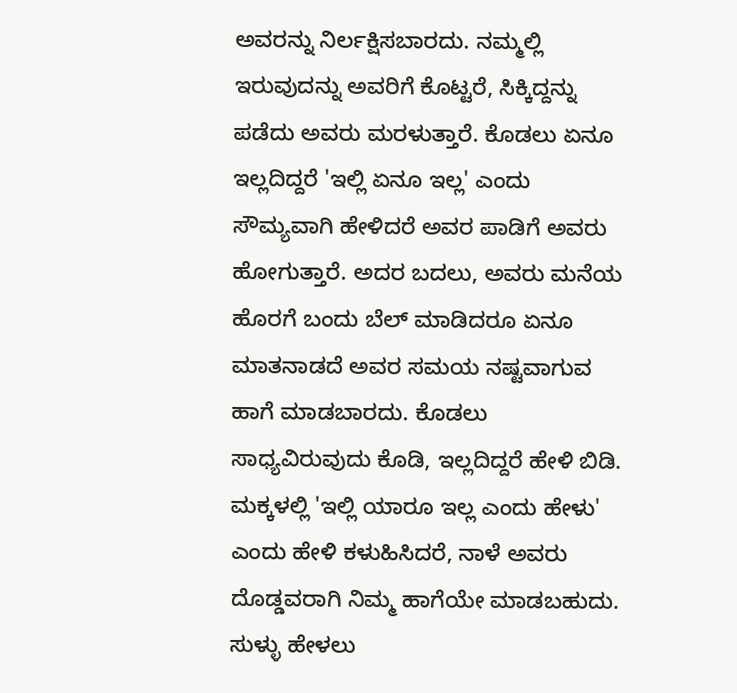ಅವರನ್ನು ನಿರ್ಲಕ್ಷಿಸಬಾರದು. ನಮ್ಮಲ್ಲಿ ಇರುವುದನ್ನು ಅವರಿಗೆ ಕೊಟ್ಟರೆ, ಸಿಕ್ಕಿದ್ದನ್ನು ಪಡೆದು ಅವರು ಮರಳುತ್ತಾರೆ. ಕೊಡಲು ಏನೂ ಇಲ್ಲದಿದ್ದರೆ 'ಇಲ್ಲಿ ಏನೂ ಇಲ್ಲ' ಎಂದು ಸೌಮ್ಯವಾಗಿ ಹೇಳಿದರೆ ಅವರ ಪಾಡಿಗೆ ಅವರು ಹೋಗುತ್ತಾರೆ. ಅದರ ಬದಲು, ಅವರು ಮನೆಯ ಹೊರಗೆ ಬಂದು ಬೆಲ್ ಮಾಡಿದರೂ ಏನೂ ಮಾತನಾಡದೆ ಅವರ ಸಮಯ ನಷ್ಟವಾಗುವ ಹಾಗೆ ಮಾಡಬಾರದು. ಕೊಡಲು ಸಾಧ್ಯವಿರುವುದು ಕೊಡಿ, ಇಲ್ಲದಿದ್ದರೆ ಹೇಳಿ ಬಿಡಿ. ಮಕ್ಕಳಲ್ಲಿ 'ಇಲ್ಲಿ ಯಾರೂ ಇಲ್ಲ ಎಂದು ಹೇಳು' ಎಂದು ಹೇಳಿ ಕಳುಹಿಸಿದರೆ, ನಾಳೆ ಅವರು ದೊಡ್ಡವರಾಗಿ ನಿಮ್ಮ ಹಾಗೆಯೇ ಮಾಡಬಹುದು. ಸುಳ್ಳು ಹೇಳಲು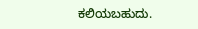ಕಲಿಯಬಹುದು.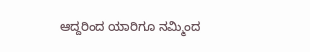ಆದ್ದರಿಂದ ಯಾರಿಗೂ ನಮ್ಮಿಂದ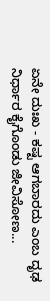ಏನೇ ದುಃಖ - ಕಷ್ಟ ಆಗಬಾರದು ಎಂಬ ದೃಢ ನಿರ್ಧಾರ ಕೈಗೊಂಡು ಜೀವಿಸೋಣ...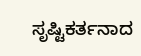ಸೃಷ್ಟಿಕರ್ತನಾದ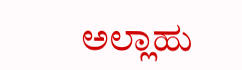ಅಲ್ಲಾಹು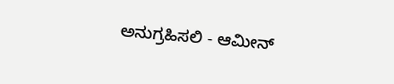ಅನುಗ್ರಹಿಸಲಿ - ಆಮೀನ್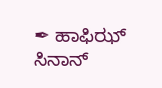✒ ಹಾಫಿಝ್ ಸಿನಾನ್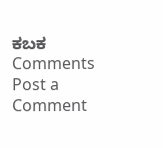ಕಬಕ
Comments
Post a Comment